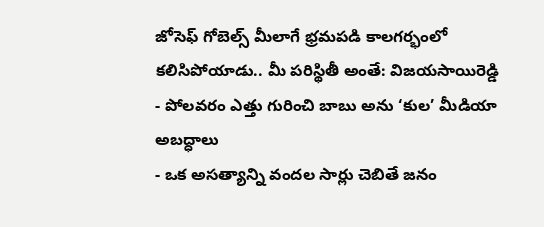జోసెఫ్ గోబెల్స్ మీలాగే భ్రమపడి కాలగర్భంలో కలిసిపోయాడు.. మీ పరిస్థితీ అంతే: విజయసాయిరెడ్డి
- పోలవరం ఎత్తు గురించి బాబు అను ‘కుల’ మీడియా అబద్ధాలు
- ఒక అసత్యాన్ని వందల సార్లు చెబితే జనం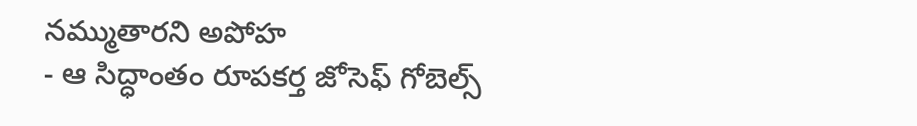నమ్ముతారని అపోహ
- ఆ సిద్ధాంతం రూపకర్త జోసెఫ్ గోబెల్స్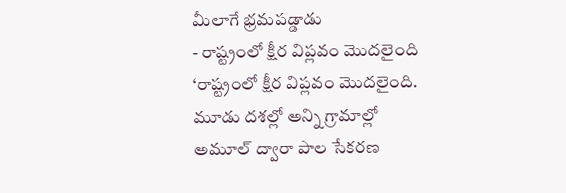మీలాగే భ్రమపడ్డాడు
- రాష్ట్రంలో క్షీర విప్లవం మొదలైంది
‘రాష్ట్రంలో క్షీర విప్లవం మొదలైంది. మూడు దశల్లో అన్ని గ్రామాల్లో అమూల్ ద్వారా పాల సేకరణ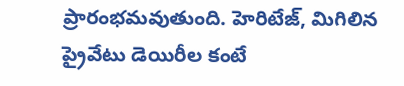ప్రారంభమవుతుంది. హెరిటేజ్, మిగిలిన ప్రైవేటు డెయిరీల కంటే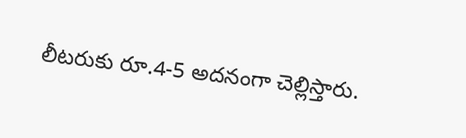లీటరుకు రూ.4-5 అదనంగా చెల్లిస్తారు.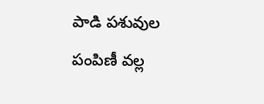పాడి పశువుల పంపిణీ వల్ల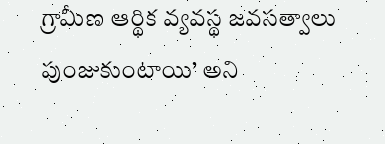గ్రామీణ ఆర్థిక వ్యవస్థ జవసత్వాలు పుంజుకుంటాయి’ అని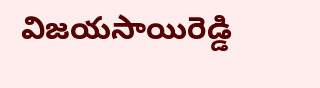విజయసాయిరెడ్డి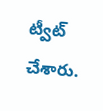ట్వీట్ చేశారు.